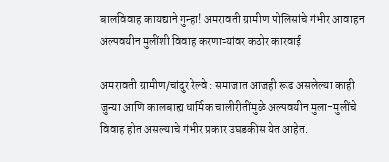बालविवाह कायद्याने गुन्हा! अमरावती ग्रामीण पोलिसांचे गंभीर आवाहन अल्पवयीन मुलींशी विवाह करणाऱ्यांवर कठोर कारवाई

अमरावती ग्रामीण/चांदुर रेल्वे : समाजात आजही रूढ असलेल्या काही जुन्या आणि कालबाह्य धार्मिक चालीरीतींमुळे अल्पवयीन मुला-मुलींचे विवाह होत असल्याचे गंभीर प्रकार उघडकीस येत आहेत.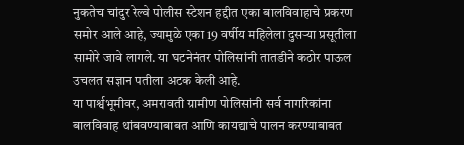नुकतेच चांदुर रेल्वे पोलीस स्टेशन हद्दीत एका बालविवाहाचे प्रकरण समोर आले आहे, ज्यामुळे एका 19 वर्षीय महिलेला दुसऱ्या प्रसूतीला सामोरे जावे लागले. या घटनेनंतर पोलिसांनी तातडीने कठोर पाऊल उचलत सज्ञान पतीला अटक केली आहे.
या पार्श्वभूमीवर, अमरावती ग्रामीण पोलिसांनी सर्व नागरिकांना बालविवाह थांबवण्याबाबत आणि कायद्याचे पालन करण्याबाबत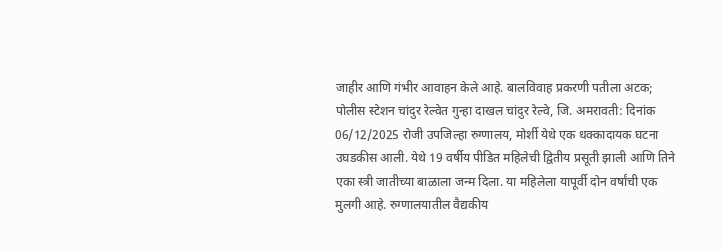जाहीर आणि गंभीर आवाहन केले आहे. बालविवाह प्रकरणी पतीला अटक; पोलीस स्टेशन चांदुर रेल्वेत गुन्हा दाखल चांदुर रेल्वे, जि. अमरावती: दिनांक 06/12/2025 रोजी उपजिल्हा रुग्णालय, मोर्शी येथे एक धक्कादायक घटना उघडकीस आली. येथे 19 वर्षीय पीडित महिलेची द्वितीय प्रसूती झाली आणि तिने एका स्त्री जातीच्या बाळाला जन्म दिला. या महिलेला यापूर्वी दोन वर्षांची एक मुलगी आहे. रुग्णालयातील वैद्यकीय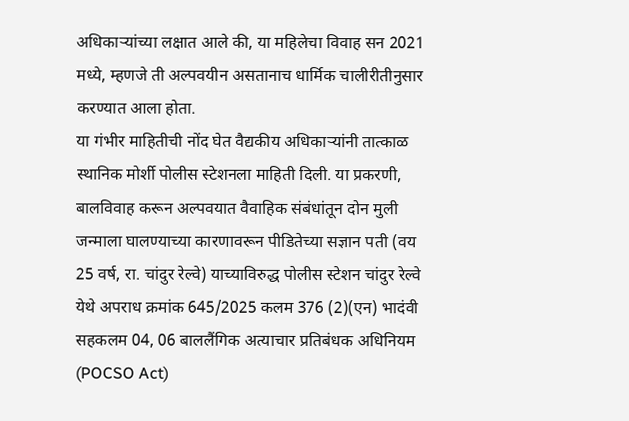अधिकाऱ्यांच्या लक्षात आले की, या महिलेचा विवाह सन 2021 मध्ये, म्हणजे ती अल्पवयीन असतानाच धार्मिक चालीरीतीनुसार करण्यात आला होता.
या गंभीर माहितीची नोंद घेत वैद्यकीय अधिकाऱ्यांनी तात्काळ स्थानिक मोर्शी पोलीस स्टेशनला माहिती दिली. या प्रकरणी, बालविवाह करून अल्पवयात वैवाहिक संबंधांतून दोन मुली जन्माला घालण्याच्या कारणावरून पीडितेच्या सज्ञान पती (वय 25 वर्ष, रा. चांदुर रेल्वे) याच्याविरुद्ध पोलीस स्टेशन चांदुर रेल्वे येथे अपराध क्रमांक 645/2025 कलम 376 (2)(एन) भादंवी सहकलम 04, 06 बाललैंगिक अत्याचार प्रतिबंधक अधिनियम (POCSO Act)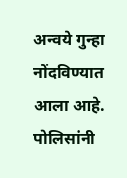अन्वये गुन्हा नोंदविण्यात आला आहे.
पोलिसांनी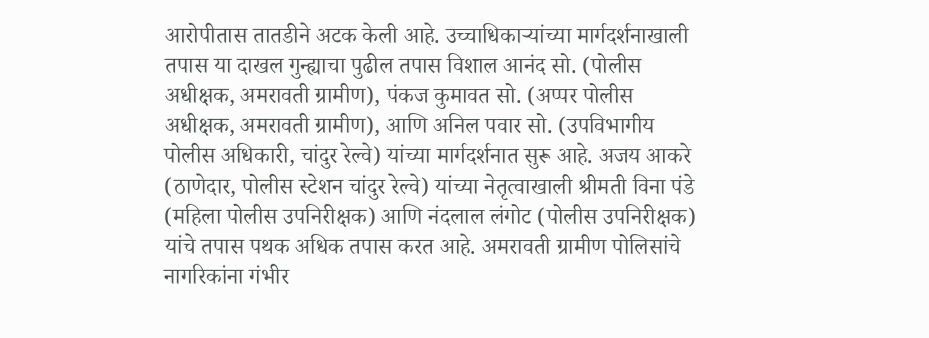आरोपीतास तातडीने अटक केली आहे. उच्चाधिकाऱ्यांच्या मार्गदर्शनाखाली तपास या दाखल गुन्ह्याचा पुढील तपास विशाल आनंद सो. (पोलीस अधीक्षक, अमरावती ग्रामीण), पंकज कुमावत सो. (अप्पर पोलीस अधीक्षक, अमरावती ग्रामीण), आणि अनिल पवार सो. (उपविभागीय पोलीस अधिकारी, चांदुर रेल्वे) यांच्या मार्गदर्शनात सुरू आहे. अजय आकरे (ठाणेदार, पोलीस स्टेशन चांदुर रेल्वे) यांच्या नेतृत्वाखाली श्रीमती विना पंडे (महिला पोलीस उपनिरीक्षक) आणि नंदलाल लंगोट (पोलीस उपनिरीक्षक) यांचे तपास पथक अधिक तपास करत आहे. अमरावती ग्रामीण पोलिसांचे नागरिकांना गंभीर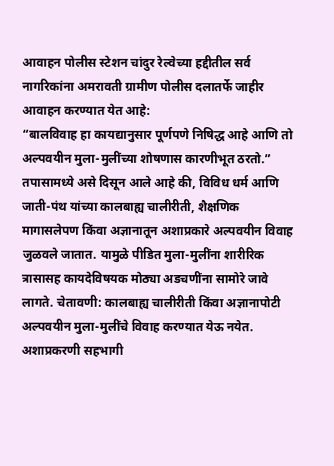आवाहन पोलीस स्टेशन चांदुर रेल्वेच्या हद्दीतील सर्व नागरिकांना अमरावती ग्रामीण पोलीस दलातर्फे जाहीर आवाहन करण्यात येत आहे:
“बालविवाह हा कायद्यानुसार पूर्णपणे निषिद्ध आहे आणि तो अल्पवयीन मुला-मुलींच्या शोषणास कारणीभूत ठरतो.” तपासामध्ये असे दिसून आले आहे की, विविध धर्म आणि जाती-पंथ यांच्या कालबाह्य चालीरीती, शैक्षणिक मागासलेपण किंवा अज्ञानातून अशाप्रकारे अल्पवयीन विवाह जुळवले जातात. यामुळे पीडित मुला-मुलींना शारीरिक त्रासासह कायदेविषयक मोठ्या अडचणींना सामोरे जावे लागते. चेतावणी: कालबाह्य चालीरीती किंवा अज्ञानापोटी अल्पवयीन मुला-मुलींचे विवाह करण्यात येऊ नयेत. अशाप्रकरणी सहभागी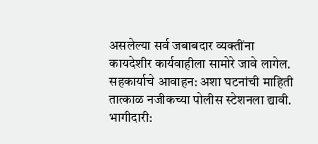असलेल्या सर्व जबाबदार व्यक्तींना कायदेशीर कार्यवाहीला सामोरे जावे लागेल. सहकार्याचे आवाहन: अशा घटनांची माहिती तात्काळ नजीकच्या पोलीस स्टेशनला द्यावी.
भागीदारी: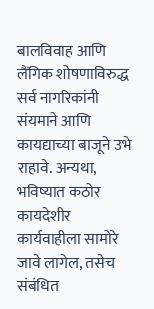बालविवाह आणि लैंगिक शोषणाविरुद्ध सर्व नागरिकांनी संयमाने आणि कायद्याच्या बाजूने उभे राहावे. अन्यथा, भविष्यात कठोर कायदेशीर कार्यवाहीला सामोरे जावे लागेल, तसेच संबंधित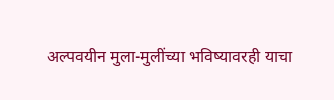अल्पवयीन मुला-मुलींच्या भविष्यावरही याचा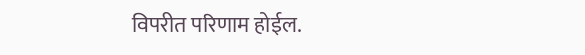विपरीत परिणाम होईल.